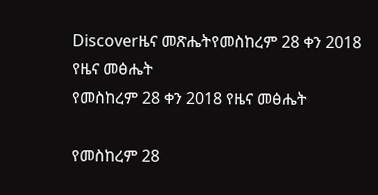Discoverዜና መጽሔትየመስከረም 28 ቀን 2018 የዜና መፅሔት
የመስከረም 28 ቀን 2018 የዜና መፅሔት

የመስከረም 28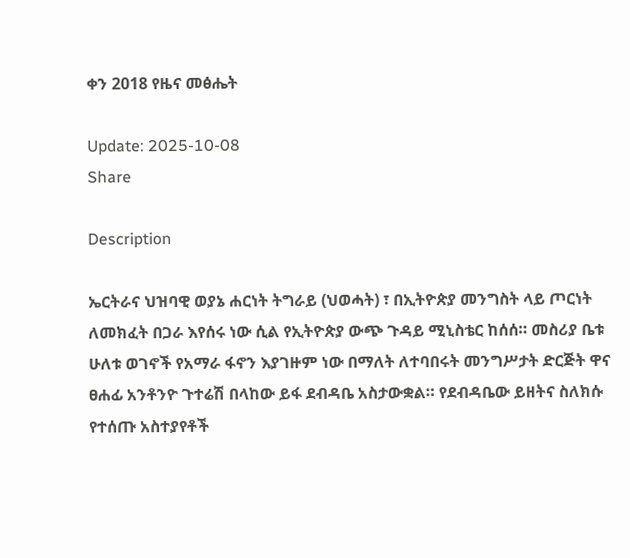ቀን 2018 የዜና መፅሔት

Update: 2025-10-08
Share

Description

ኤርትራና ህዝባዊ ወያኔ ሐርነት ትግራይ (ህወሓት) ፣ በኢትዮጵያ መንግስት ላይ ጦርነት ለመክፈት በጋራ እየሰሩ ነው ሲል የኢትዮጵያ ውጭ ጉዳይ ሚኒስቴር ከሰሰ። መስሪያ ቤቱ ሁለቱ ወገኖች የአማራ ፋኖን እያገዙም ነው በማለት ለተባበሩት መንግሥታት ድርጅት ዋና ፀሐፊ አንቶንዮ ጉተሬሽ በላከው ይፋ ደብዳቤ አስታውቋል። የደብዳቤው ይዘትና ስለክሱ የተሰጡ አስተያየቶች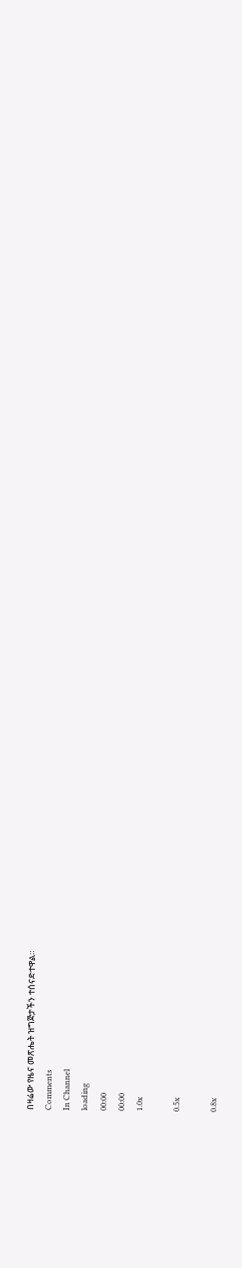በዛሬው የዜና መጽሔት ዝግጅታችን ተሰናድተዋል።
Comments
In Channel
loading
00:00
00:00
1.0x

0.5x

0.8x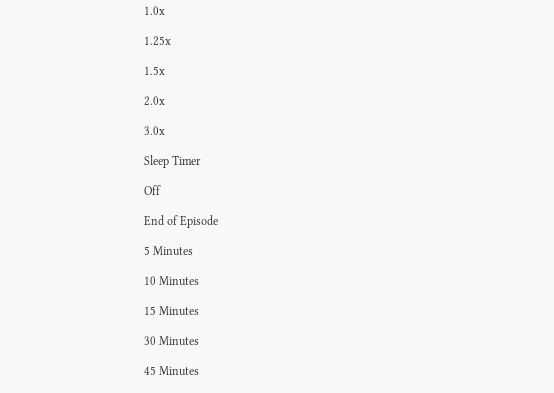1.0x

1.25x

1.5x

2.0x

3.0x

Sleep Timer

Off

End of Episode

5 Minutes

10 Minutes

15 Minutes

30 Minutes

45 Minutes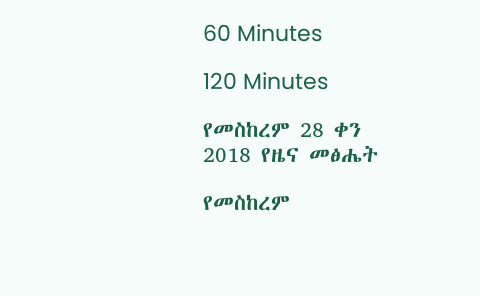60 Minutes

120 Minutes

የመስከረም 28 ቀን 2018 የዜና መፅሔት

የመስከረም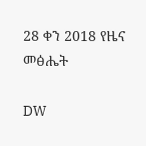28 ቀን 2018 የዜና መፅሔት

DW